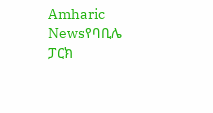Amharic Newsየባቢሌ ፓርክ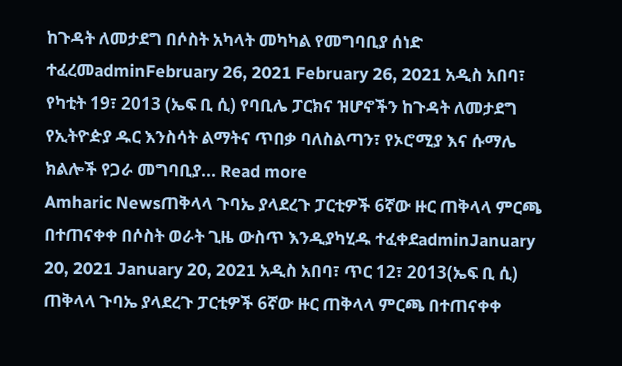ከጉዳት ለመታደግ በሶስት አካላት መካካል የመግባቢያ ሰነድ ተፈረመadminFebruary 26, 2021 February 26, 2021 አዲስ አበባ፣ የካቲት 19፣ 2013 (ኤፍ ቢ ሲ) የባቢሌ ፓርክና ዝሆኖችን ከጉዳት ለመታደግ የኢትዮዽያ ዱር እንስሳት ልማትና ጥበቃ ባለስልጣን፣ የኦሮሚያ እና ሱማሌ ክልሎች የጋራ መግባቢያ... Read more
Amharic Newsጠቅላላ ጉባኤ ያላደረጉ ፓርቲዎች 6ኛው ዙር ጠቅላላ ምርጫ በተጠናቀቀ በሶስት ወራት ጊዜ ውስጥ እንዲያካሂዱ ተፈቀደadminJanuary 20, 2021 January 20, 2021 አዲስ አበባ፣ ጥር 12፣ 2013(ኤፍ ቢ ሲ) ጠቅላላ ጉባኤ ያላደረጉ ፓርቲዎች 6ኛው ዙር ጠቅላላ ምርጫ በተጠናቀቀ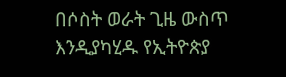በሶስት ወራት ጊዜ ውስጥ እንዲያካሂዱ የኢትዮጵያ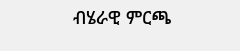ብሄራዊ ምርጫ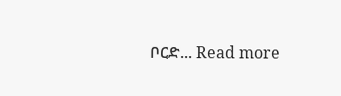ቦርድ... Read more